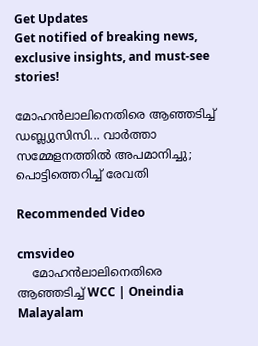Get Updates
Get notified of breaking news, exclusive insights, and must-see stories!

മോഹൻലാലിനെതിരെ ആഞ്ഞടിച്ച് ഡബ്ല്യുസിസി... വാർത്താ സമ്മേളനത്തിൽ അപമാനിച്ചു; പൊട്ടിത്തെറിച്ച് രേവതി

Recommended Video

cmsvideo
    മോഹൻലാലിനെതിരെ ആഞ്ഞടിച്ച് WCC | Oneindia Malayalam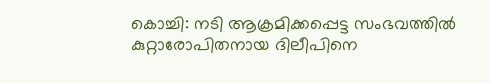കൊച്ചി: നടി ആക്രമിക്കപ്പെട്ട സംഭവത്തില്‍ കുറ്റാരോപിതനായ ദിലീപിനെ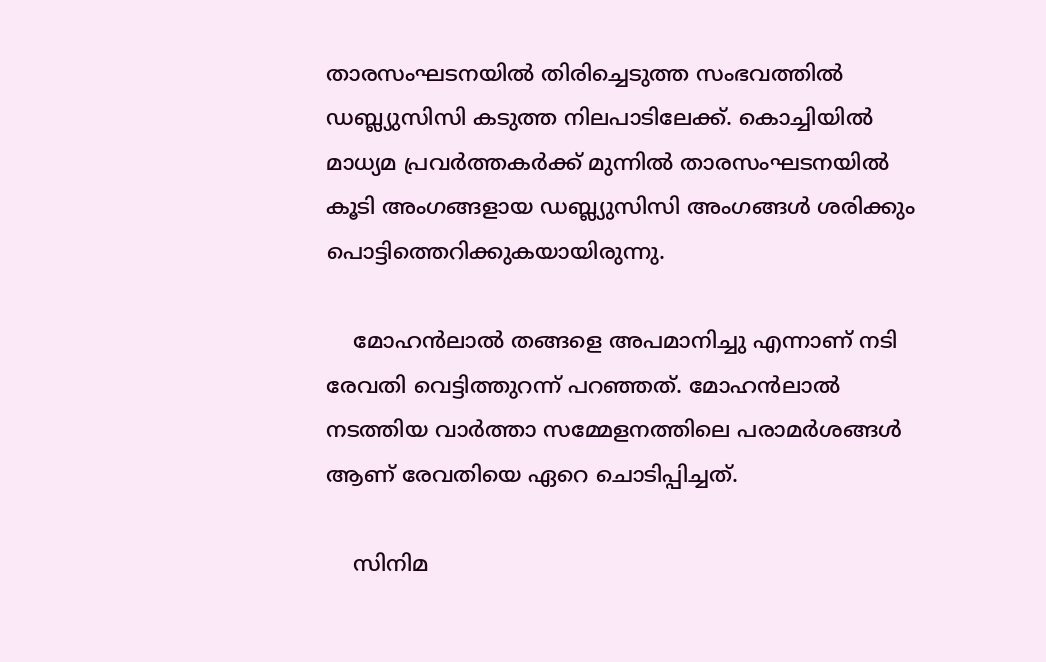താരസംഘടനയില്‍ തിരിച്ചെടുത്ത സംഭവത്തില്‍ ഡബ്ല്യുസിസി കടുത്ത നിലപാടിലേക്ക്. കൊച്ചിയില്‍ മാധ്യമ പ്രവര്‍ത്തകര്‍ക്ക് മുന്നില്‍ താരസംഘടനയില്‍ കൂടി അംഗങ്ങളായ ഡബ്ല്യുസിസി അംഗങ്ങള്‍ ശരിക്കും പൊട്ടിത്തെറിക്കുകയായിരുന്നു.

    മോഹന്‍ലാല്‍ തങ്ങളെ അപമാനിച്ചു എന്നാണ് നടി രേവതി വെട്ടിത്തുറന്ന് പറഞ്ഞത്. മോഹന്‍ലാല്‍ നടത്തിയ വാര്‍ത്താ സമ്മേളനത്തിലെ പരാമര്‍ശങ്ങള്‍ ആണ് രേവതിയെ ഏറെ ചൊടിപ്പിച്ചത്.

    സിനിമ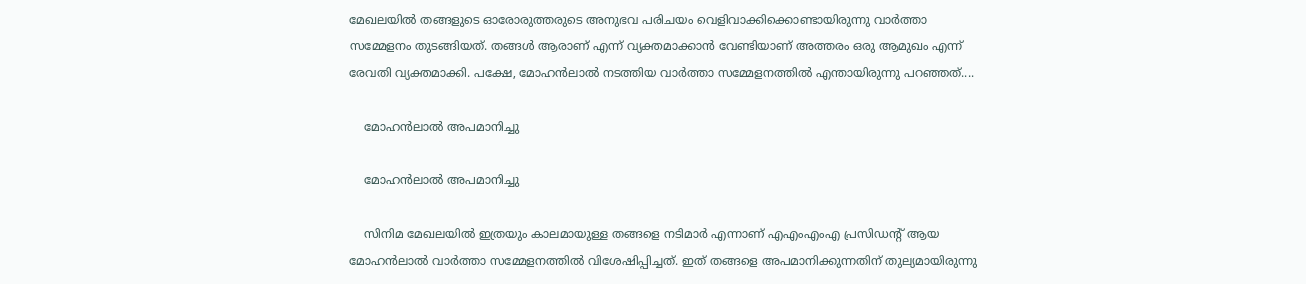മേഖലയില്‍ തങ്ങളുടെ ഓരോരുത്തരുടെ അനുഭവ പരിചയം വെളിവാക്കിക്കൊണ്ടായിരുന്നു വാര്‍ത്താ സമ്മേളനം തുടങ്ങിയത്. തങ്ങള്‍ ആരാണ് എന്ന് വ്യക്തമാക്കാന്‍ വേണ്ടിയാണ് അത്തരം ഒരു ആമുഖം എന്ന് രേവതി വ്യക്തമാക്കി. പക്ഷേ, മോഹന്‍ലാല്‍ നടത്തിയ വാര്‍ത്താ സമ്മേളനത്തില്‍ എന്തായിരുന്നു പറഞ്ഞത്....

    മോഹന്‍ലാല്‍ അപമാനിച്ചു

    മോഹന്‍ലാല്‍ അപമാനിച്ചു

    സിനിമ മേഖലയില്‍ ഇത്രയും കാലമായുള്ള തങ്ങളെ നടിമാര്‍ എന്നാണ് എഎംഎംഎ പ്രസിഡന്റ് ആയ മോഹന്‍ലാല്‍ വാര്‍ത്താ സമ്മേളനത്തില്‍ വിശേഷിപ്പിച്ചത്. ഇത് തങ്ങളെ അപമാനിക്കുന്നതിന് തുല്യമായിരുന്നു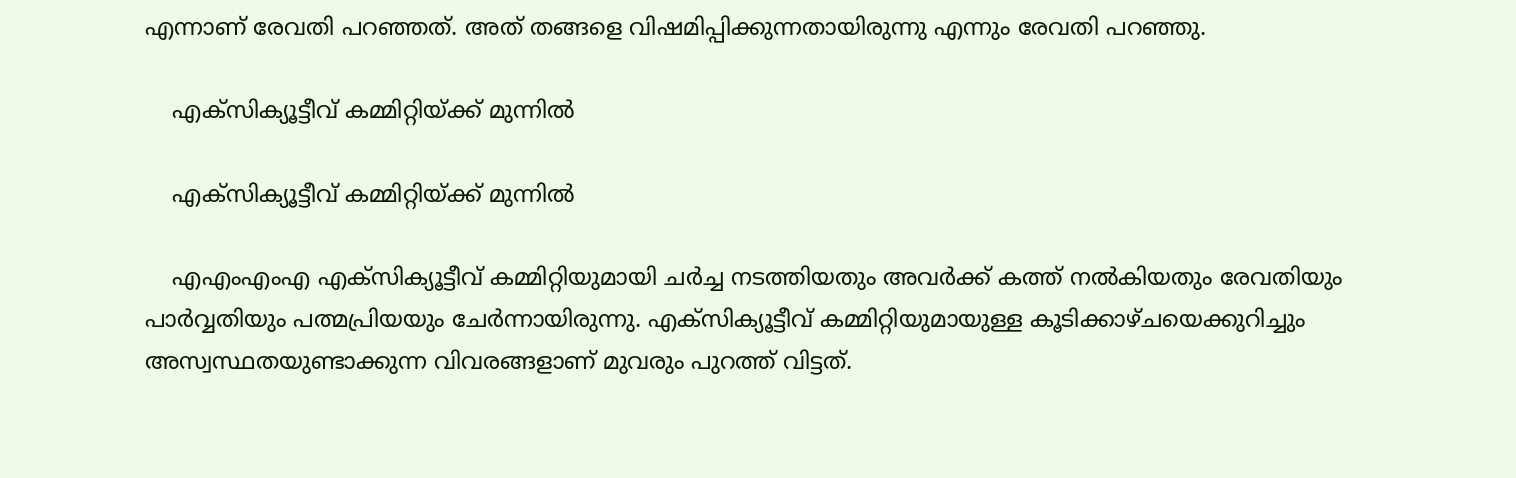എന്നാണ് രേവതി പറഞ്ഞത്. അത് തങ്ങളെ വിഷമിപ്പിക്കുന്നതായിരുന്നു എന്നും രേവതി പറഞ്ഞു.

    എക്‌സിക്യൂട്ടീവ് കമ്മിറ്റിയ്ക്ക് മുന്നില്‍

    എക്‌സിക്യൂട്ടീവ് കമ്മിറ്റിയ്ക്ക് മുന്നില്‍

    എഎംഎംഎ എക്‌സിക്യൂട്ടീവ് കമ്മിറ്റിയുമായി ചര്‍ച്ച നടത്തിയതും അവര്‍ക്ക് കത്ത് നല്‍കിയതും രേവതിയും പാര്‍വ്വതിയും പത്മപ്രിയയും ചേര്‍ന്നായിരുന്നു. എക്‌സിക്യൂട്ടീവ് കമ്മിറ്റിയുമായുള്ള കൂടിക്കാഴ്ചയെക്കുറിച്ചും അസ്വസ്ഥതയുണ്ടാക്കുന്ന വിവരങ്ങളാണ് മുവരും പുറത്ത് വിട്ടത്.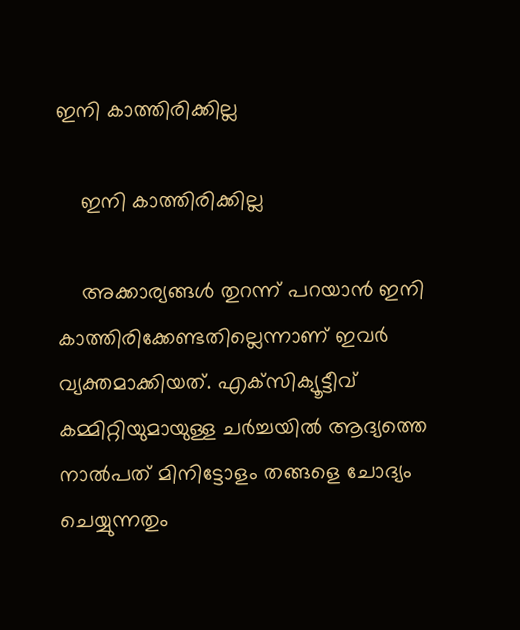ഇനി കാത്തിരിക്കില്ല

    ഇനി കാത്തിരിക്കില്ല

    അക്കാര്യങ്ങള്‍ തുറന്ന് പറയാന്‍ ഇനി കാത്തിരിക്കേണ്ടതില്ലെന്നാണ് ഇവര്‍ വ്യക്തമാക്കിയത്. എക്‌സിക്യൂട്ടീവ് കമ്മിറ്റിയുമായുള്ള ചര്‍ച്ചയില്‍ ആദ്യത്തെ നാല്‍പത് മിനിട്ടോളം തങ്ങളെ ചോദ്യം ചെയ്യുന്നതും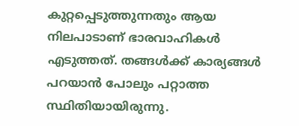കുറ്റപ്പെടുത്തുന്നതും ആയ നിലപാടാണ് ഭാരവാഹികള്‍ എടുത്തത്. തങ്ങള്‍ക്ക് കാര്യങ്ങള്‍ പറയാന്‍ പോലും പറ്റാത്ത സ്ഥിതിയായിരുന്നു.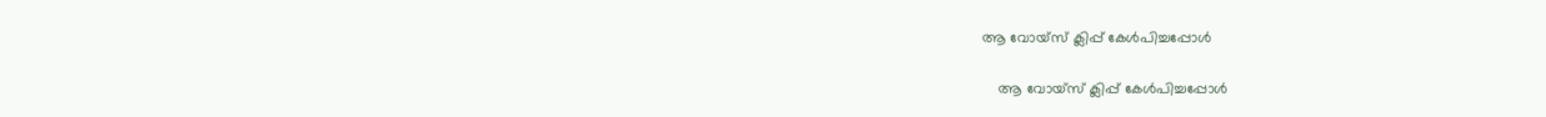ആ വോയ്‌സ് ക്ലിപ്പ് കേള്‍പിച്ചപ്പോള്‍

    ആ വോയ്‌സ് ക്ലിപ്പ് കേള്‍പിച്ചപ്പോള്‍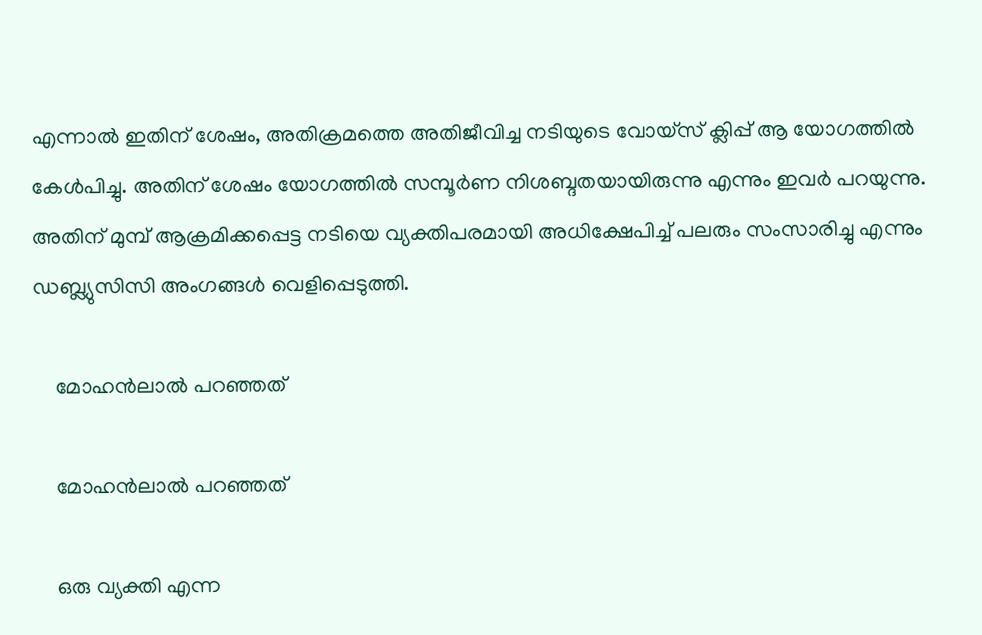എന്നാല്‍ ഇതിന് ശേഷം, അതിക്രമത്തെ അതിജീവിച്ച നടിയുടെ വോയ്‌സ് ക്ലിപ്പ് ആ യോഗത്തില്‍ കേള്‍പിച്ചു. അതിന് ശേഷം യോഗത്തില്‍ സമ്പൂര്‍ണ നിശബ്ദതയായിരുന്നു എന്നും ഇവര്‍ പറയുന്നു. അതിന് മുമ്പ് ആക്രമിക്കപ്പെട്ട നടിയെ വ്യക്തിപരമായി അധിക്ഷേപിച്ച് പലരും സംസാരിച്ചു എന്നും ഡബ്ല്യുസിസി അംഗങ്ങള്‍ വെളിപ്പെടുത്തി.

    മോഹന്‍ലാല്‍ പറഞ്ഞത്

    മോഹന്‍ലാല്‍ പറഞ്ഞത്

    ഒരു വ്യക്തി എന്ന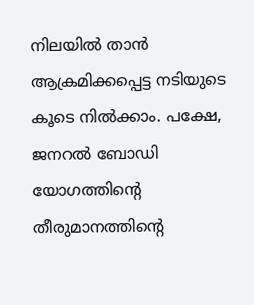നിലയില്‍ താന്‍ ആക്രമിക്കപ്പെട്ട നടിയുടെ കൂടെ നില്‍ക്കാം. പക്ഷേ, ജനറല്‍ ബോഡി യോഗത്തിന്റെ തീരുമാനത്തിന്റെ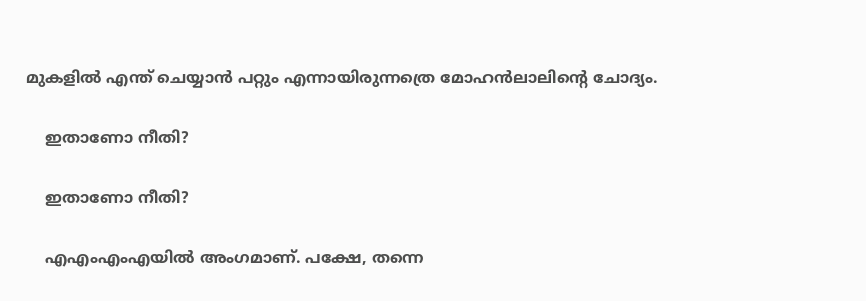മുകളില്‍ എന്ത് ചെയ്യാന്‍ പറ്റും എന്നായിരുന്നത്രെ മോഹന്‍ലാലിന്റെ ചോദ്യം.

    ഇതാണോ നീതി?

    ഇതാണോ നീതി?

    എഎംഎംഎയില്‍ അംഗമാണ്. പക്ഷേ, തന്നെ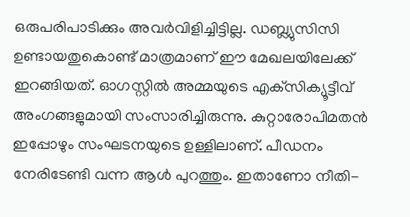ഒരുപരിപാടിക്കും അവര്‍വിളിച്ചിട്ടില്ല. ഡബ്ല്യുസിസി ഉണ്ടായതുകൊണ്ട് മാത്രമാണ് ഈ മേഖലയിലേക്ക് ഇറങ്ങിയത്. ഓഗസ്റ്റില്‍ അമ്മയുടെ എക്‌സിക്യൂട്ടീവ് അംഗങ്ങളുമായി സംസാരിച്ചിരുന്നു. കുറ്റാരോപിമതന്‍ ഇപ്പോഴും സംഘടനയുടെ ഉള്ളിലാണ്. പീഡനം നേരിടേണ്ടി വന്ന ആള്‍ പുറത്തും. ഇതാണോ നീതി-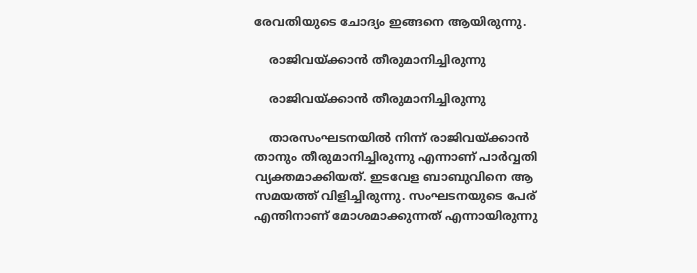രേവതിയുടെ ചോദ്യം ഇങ്ങനെ ആയിരുന്നു.

    രാജിവയ്ക്കാന്‍ തീരുമാനിച്ചിരുന്നു

    രാജിവയ്ക്കാന്‍ തീരുമാനിച്ചിരുന്നു

    താരസംഘടനയില്‍ നിന്ന് രാജിവയ്ക്കാന്‍ താനും തീരുമാനിച്ചിരുന്നു എന്നാണ് പാര്‍വ്വതി വ്യക്തമാക്കിയത്. ഇടവേള ബാബുവിനെ ആ സമയത്ത് വിളിച്ചിരുന്നു. സംഘടനയുടെ പേര് എന്തിനാണ് മോശമാക്കുന്നത് എന്നായിരുന്നു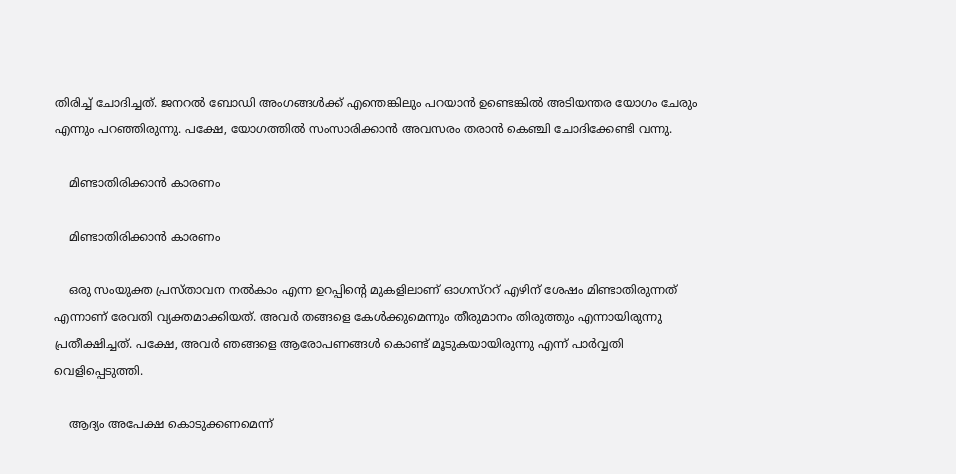തിരിച്ച് ചോദിച്ചത്. ജനറല്‍ ബോഡി അംഗങ്ങള്‍ക്ക് എന്തെങ്കിലും പറയാന്‍ ഉണ്ടെങ്കില്‍ അടിയന്തര യോഗം ചേരും എന്നും പറഞ്ഞിരുന്നു. പക്ഷേ, യോഗത്തില്‍ സംസാരിക്കാന്‍ അവസരം തരാന്‍ കെഞ്ചി ചോദിക്കേണ്ടി വന്നു.

    മിണ്ടാതിരിക്കാന്‍ കാരണം

    മിണ്ടാതിരിക്കാന്‍ കാരണം

    ഒരു സംയുക്ത പ്രസ്താവന നല്‍കാം എന്ന ഉറപ്പിന്റെ മുകളിലാണ് ഓഗസ്‌ററ് എഴിന് ശേഷം മിണ്ടാതിരുന്നത് എന്നാണ് രേവതി വ്യക്തമാക്കിയത്. അവര്‍ തങ്ങളെ കേള്‍ക്കുമെന്നും തീരുമാനം തിരുത്തും എന്നായിരുന്നു പ്രതീക്ഷിച്ചത്. പക്ഷേ, അവര്‍ ഞങ്ങളെ ആരോപണങ്ങള്‍ കൊണ്ട് മൂടുകയായിരുന്നു എന്ന് പാര്‍വ്വതി വെളിപ്പെടുത്തി.

    ആദ്യം അപേക്ഷ കൊടുക്കണമെന്ന്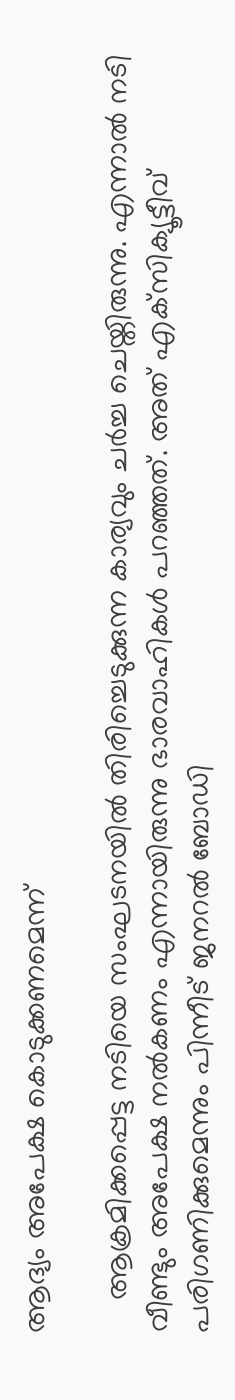ആദ്യം അപേക്ഷ കൊടുക്കണമെന്ന്

    ആക്രമിക്കപ്പെട്ട നടിയെ സംഘടനയില്‍ തിരിച്ചെടുക്കുന്ന കാര്യവും ചര്‍ച്ച ചെയ്തിരുന്നു. എന്നാല്‍ നടി വീണ്ടും അപേക്ഷ നല്‍കണം എന്നായിരുന്നു ഭാരവാഹികള്‍ പറഞ്ഞത്. അത് എക്‌സിക്യൂട്ടീവ് പരിഗണിക്കുമെന്നും പിന്നീട് ജനറല്‍ ബോഡി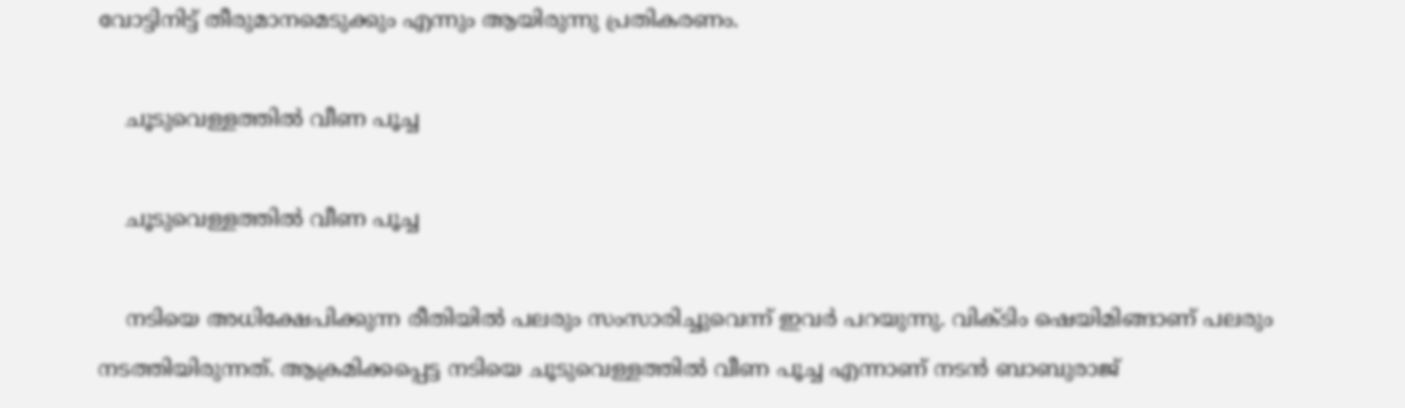വോട്ടിനിട്ട് തീരുമാനമെടുക്കും എന്നും ആയിരുന്നു പ്രതികരണം.

    ചൂടുവെള്ളത്തില്‍ വീണ പൂച്ച

    ചൂടുവെള്ളത്തില്‍ വീണ പൂച്ച

    നടിയെ അധിക്ഷേപിക്കുന്ന രീതിയില്‍ പലരും സംസാരിച്ചുവെന്ന് ഇവര്‍ പറയുന്നു. വിക്ടിം ഷെയിമിങ്ങാണ് പലരും നടത്തിയിരുന്നത്. ആക്രമിക്കപ്പെട്ട നടിയെ ചൂടുവെള്ളത്തില്‍ വീണ പൂച്ച എന്നാണ് നടന്‍ ബാബുരാജ്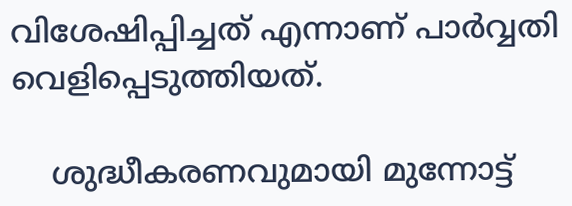വിശേഷിപ്പിച്ചത് എന്നാണ് പാര്‍വ്വതി വെളിപ്പെടുത്തിയത്.

    ശുദ്ധീകരണവുമായി മുന്നോട്ട്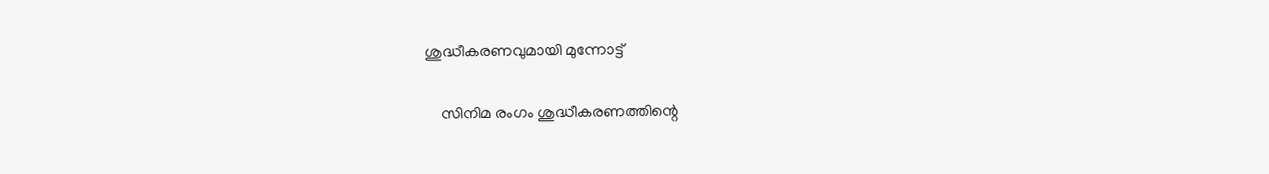ശുദ്ധീകരണവുമായി മുന്നോട്ട്

    സിനിമ രംഗം ശുദ്ധീകരണത്തിന്റെ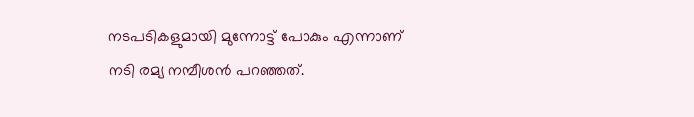നടപടികളുമായി മുന്നോട്ട് പോകും എന്നാണ് നടി രമ്യ നമ്പീശന്‍ പറഞ്ഞത്.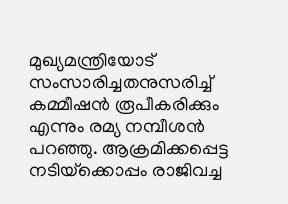മുഖ്യമന്ത്രിയോട് സംസാരിച്ചതനുസരിച്ച് കമ്മീഷന്‍ രൂപീകരിക്കും എന്നും രമ്യ നമ്പീശന്‍ പറഞ്ഞു. ആക്രമിക്കപ്പെട്ട നടിയ്‌ക്കൊപ്പം രാജിവച്ച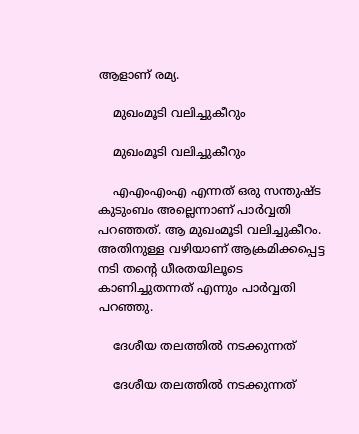ആളാണ് രമ്യ.

    മുഖംമൂടി വലിച്ചുകീറും

    മുഖംമൂടി വലിച്ചുകീറും

    എഎംഎംഎ എന്നത് ഒരു സന്തുഷ്ട കുടുംബം അല്ലെന്നാണ് പാര്‍വ്വതി പറഞ്ഞത്. ആ മുഖംമൂടി വലിച്ചുകീറം. അതിനുള്ള വഴിയാണ് ആക്രമിക്കപ്പെട്ട നടി തന്റെ ധീരതയിലൂടെ കാണിച്ചുതന്നത് എന്നും പാര്‍വ്വതി പറഞ്ഞു.

    ദേശീയ തലത്തില്‍ നടക്കുന്നത്

    ദേശീയ തലത്തില്‍ നടക്കുന്നത്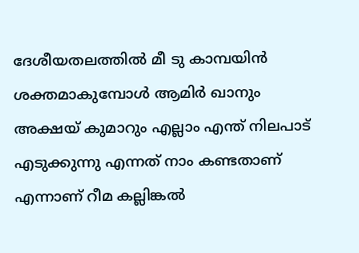ദേശീയതലത്തില്‍ മീ ടു കാമ്പയിന്‍ ശക്തമാകുമ്പോള്‍ ആമിര്‍ ഖാനും അക്ഷയ് കുമാറും എല്ലാം എന്ത് നിലപാട് എടുക്കുന്നു എന്നത് നാം കണ്ടതാണ് എന്നാണ് റീമ കല്ലിങ്കല്‍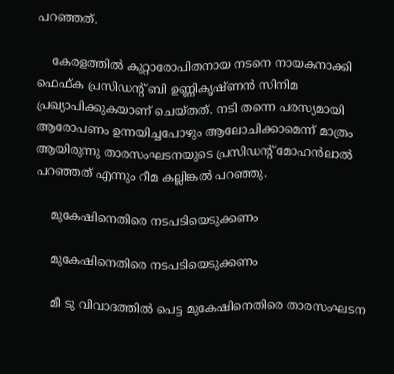പറഞ്ഞത്.

    കേരളത്തില്‍ കുറ്റാരോപിതനായ നടനെ നായകനാക്കി ഫെഫ്ക പ്രസിഡന്റ് ബി ഉണ്ണികൃഷ്ണന്‍ സിനിമ പ്രഖ്യാപിക്കുകയാണ് ചെയ്തത്. നടി തന്നെ പരസ്യമായി ആരോപണം ഉന്നയിച്ചപോഴും ആലോചിക്കാമെന്ന് മാത്രം ആയിരുന്നു താരസംഘടനയുടെ പ്രസിഡന്റ് മോഹന്‍ലാല്‍ പറഞ്ഞത് എന്നും റീമ കല്ലിങ്കല്‍ പറഞ്ഞു.

    മുകേഷിനെതിരെ നടപടിയെടുക്കണം

    മുകേഷിനെതിരെ നടപടിയെടുക്കണം

    മീ ടു വിവാദത്തില്‍ പെട്ട മുകേഷിനെതിരെ താരസംഘടന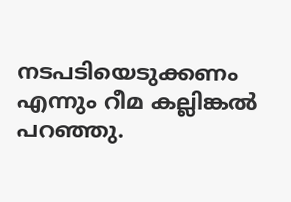നടപടിയെടുക്കണം എന്നും റീമ കല്ലിങ്കല്‍ പറഞ്ഞു.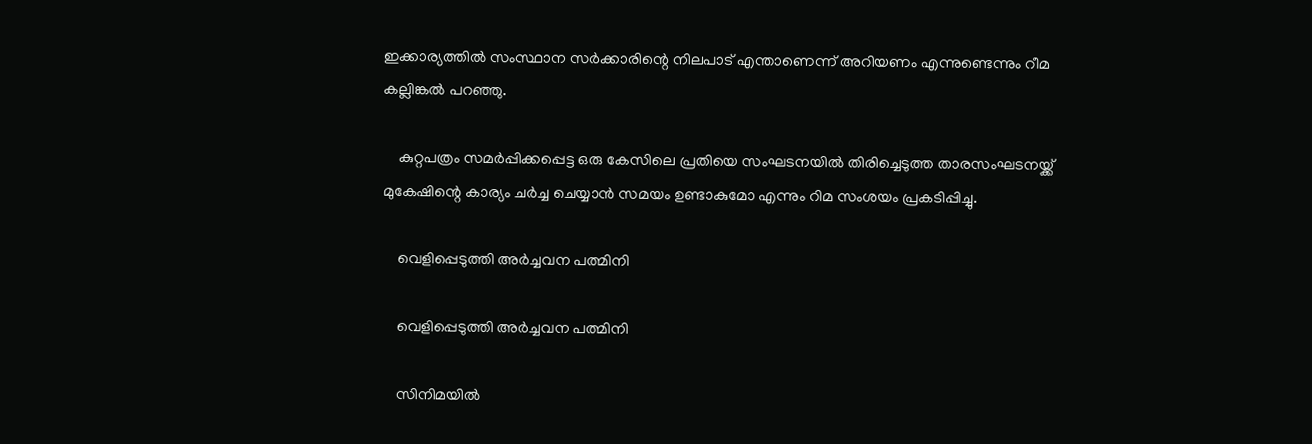ഇക്കാര്യത്തില്‍ സംസ്ഥാന സര്‍ക്കാരിന്റെ നിലപാട് എന്താണെന്ന് അറിയണം എന്നുണ്ടെന്നും റീമ കല്ലിങ്കല്‍ പറഞ്ഞു.

    കുറ്റപത്രം സമര്‍പ്പിക്കപ്പെട്ട ഒരു കേസിലെ പ്രതിയെ സംഘടനയില്‍ തിരിച്ചെടുത്ത താരസംഘടനയ്ക്ക് മുകേഷിന്റെ കാര്യം ചര്‍ച്ച ചെയ്യാന്‍ സമയം ഉണ്ടാകുമോ എന്നും റിമ സംശയം പ്രകടിപ്പിച്ചു.

    വെളിപ്പെടുത്തി അര്‍ച്ചവന പത്മിനി

    വെളിപ്പെടുത്തി അര്‍ച്ചവന പത്മിനി

    സിനിമയില്‍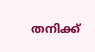തനിക്ക്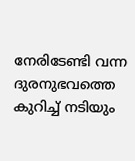നേരിടേണ്ടി വന്ന ദുരനുഭവത്തെ കുറിച്ച് നടിയും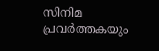സിനിമ പ്രവര്‍ത്തകയും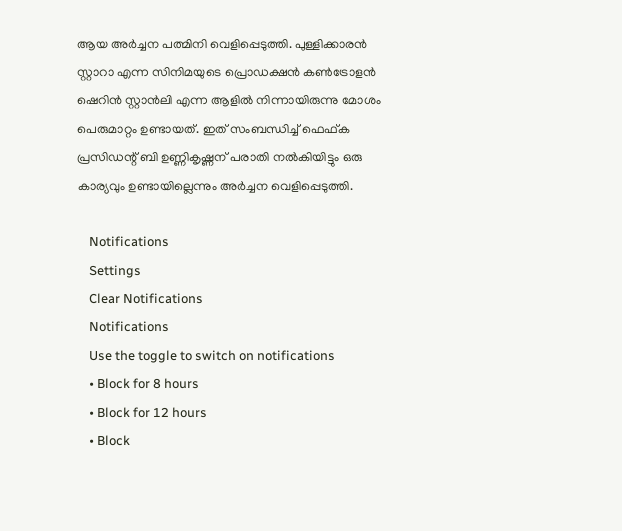ആയ അര്‍ച്ചന പത്മിനി വെളിപ്പെടുത്തി. പുള്ളിക്കാരന്‍ സ്റ്റാറാ എന്ന സിനിമയുടെ പ്രൊഡക്ഷന്‍ കണ്‍ട്രോളന്‍ ഷെറിന്‍ സ്റ്റാന്‍ലി എന്ന ആളില്‍ നിന്നായിരുന്നു മോശം പെരുമാറ്റം ഉണ്ടായത്. ഇത് സംബന്ധിച്ച് ഫെഫ്ക പ്രസിഡന്റ് ബി ഉണ്ണികൃഷ്ണന് പരാതി നല്‍കിയിട്ടും ഒരു കാര്യവും ഉണ്ടായില്ലെന്നും അര്‍ച്ചന വെളിപ്പെടുത്തി.

    Notifications
    Settings
    Clear Notifications
    Notifications
    Use the toggle to switch on notifications
    • Block for 8 hours
    • Block for 12 hours
    • Block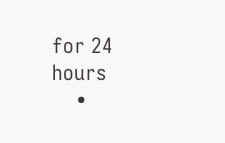for 24 hours
    •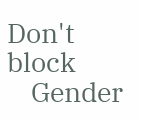Don't block
    Gender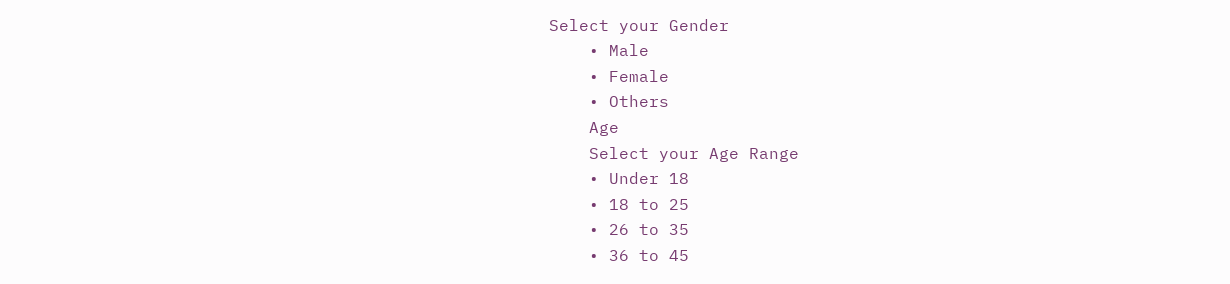Select your Gender
    • Male
    • Female
    • Others
    Age
    Select your Age Range
    • Under 18
    • 18 to 25
    • 26 to 35
    • 36 to 45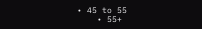• 45 to 55
    • 55+